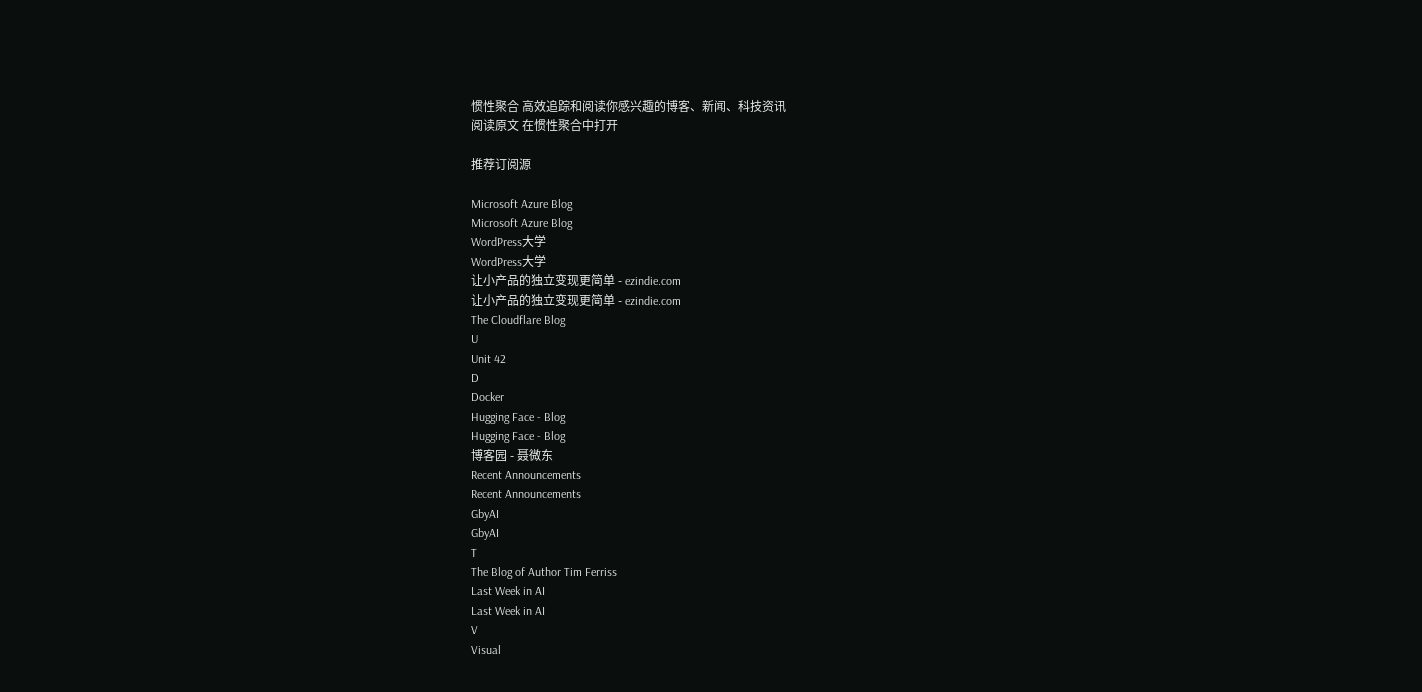惯性聚合 高效追踪和阅读你感兴趣的博客、新闻、科技资讯
阅读原文 在惯性聚合中打开

推荐订阅源

Microsoft Azure Blog
Microsoft Azure Blog
WordPress大学
WordPress大学
让小产品的独立变现更简单 - ezindie.com
让小产品的独立变现更简单 - ezindie.com
The Cloudflare Blog
U
Unit 42
D
Docker
Hugging Face - Blog
Hugging Face - Blog
博客园 - 聂微东
Recent Announcements
Recent Announcements
GbyAI
GbyAI
T
The Blog of Author Tim Ferriss
Last Week in AI
Last Week in AI
V
Visual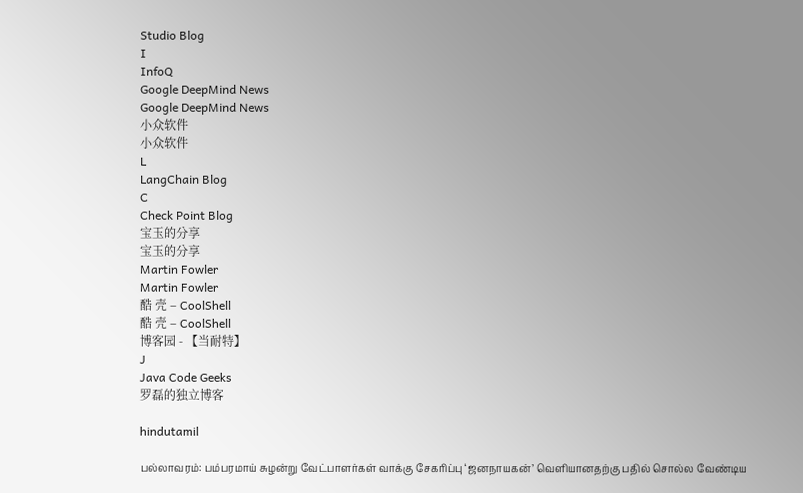Studio Blog
I
InfoQ
Google DeepMind News
Google DeepMind News
小众软件
小众软件
L
LangChain Blog
C
Check Point Blog
宝玉的分享
宝玉的分享
Martin Fowler
Martin Fowler
酷 壳 – CoolShell
酷 壳 – CoolShell
博客园 - 【当耐特】
J
Java Code Geeks
罗磊的独立博客

hindutamil

பல்லாவரம்: பம்பரமாய் சுழன்று வேட்பாளர்கள் வாக்கு சேகரிப்பு ‘ஜனநாயகன்’ வெளியானதற்கு பதில் சொல்ல வேண்டிய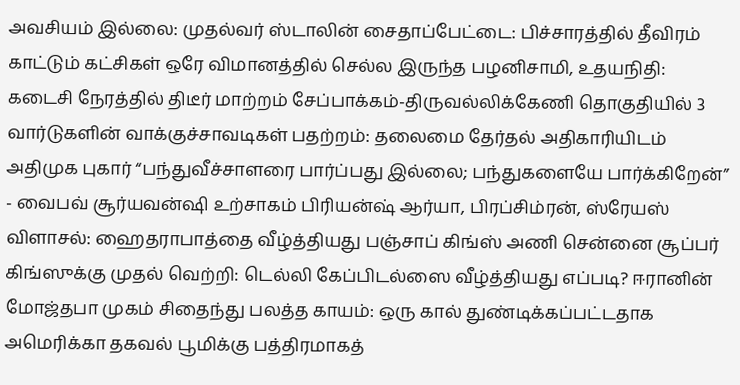அவசியம் இல்லை: முதல்வர் ஸ்டாலின் சைதாப்பேட்டை: பிச்சாரத்தில் தீவிரம் காட்டும் கட்சிகள் ஒரே விமானத்தில் செல்ல இருந்த பழனிசாமி, உதயநிதி: கடைசி நேரத்தில் திடீர் மாற்றம் சேப்பாக்கம்-திருவல்லிக்கேணி தொகுதியில் 3 வார்டுகளின் வாக்குச்சாவடிகள் பதற்றம்: தலைமை தேர்தல் அதிகாரியிடம் அதிமுக புகார் “பந்துவீச்சாளரை பார்ப்பது இல்லை; பந்துகளையே பார்க்கிறேன்” - வைபவ் சூர்யவன்ஷி உற்சாகம் பிரியன்ஷ் ஆர்யா, பிரப்சிம்ரன், ஸ்ரேயஸ் விளாசல்: ஹைதராபாத்தை வீழ்த்தியது பஞ்சாப் கிங்ஸ் அணி சென்னை சூப்பர் கிங்ஸுக்கு முதல் வெற்றி: டெல்லி கேப்பிடல்ஸை வீழ்த்தியது எப்படி? ஈரானின் மோஜ்தபா முகம் சிதைந்து பலத்த காயம்: ஒரு கால் துண்டிக்கப்பட்டதாக அமெரிக்கா தகவல் பூமிக்கு பத்திரமாகத்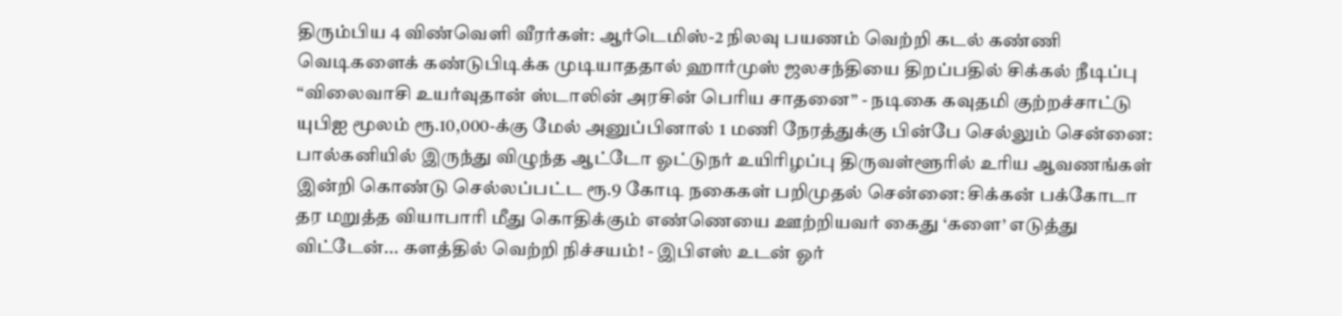திரும்பிய 4 விண்வெளி வீரர்கள்: ஆர்டெமிஸ்-2 நிலவு பயணம் வெற்றி கடல் கண்ணி வெடிகளைக் கண்டுபிடிக்க முடியாததால் ஹார்முஸ் ஜலசந்தியை திறப்பதில் சிக்கல் நீடிப்பு “விலைவாசி உயர்வுதான் ஸ்டாலின் அரசின் பெரிய சாதனை” - நடிகை கவுதமி குற்றச்சாட்டு யுபிஐ மூலம் ரூ.10,000-க்கு மேல் அனுப்பினால் 1 மணி நேரத்துக்கு பின்பே செல்லும் சென்னை: பால்கனியில் இருந்து விழுந்த ஆட்டோ ஓட்டுநர் உயிரிழப்பு திருவள்ளூரில் உரிய ஆவணங்கள் இன்றி கொண்டு செல்லப்பட்ட ரூ.9 கோடி நகைகள் பறிமுதல் சென்னை: சிக்கன் பக்கோடா தர மறுத்த வியாபாரி மீது கொதிக்கும் எண்ணெயை ஊற்றியவர் கைது ‘களை’ எடுத்து விட்டேன்... களத்தில் வெற்றி நிச்சயம்! - இபிஎஸ் உடன் ஓர்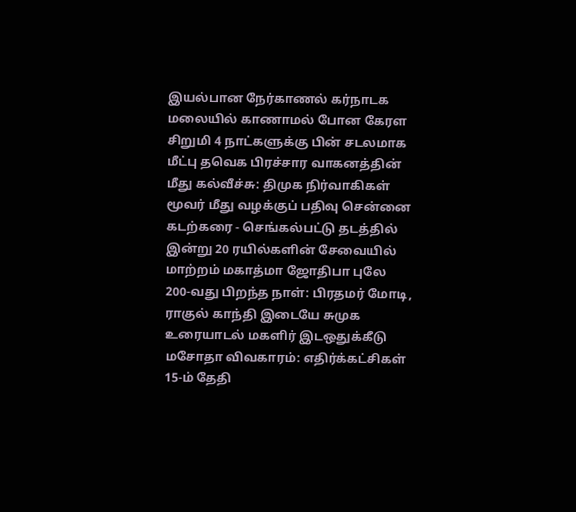இயல்பான நேர்காணல் கர்நாடக மலையில் காணாமல் போன கேரள சிறுமி 4 நாட்களுக்கு பின் சடலமாக மீட்பு தவெக பிரச்சார வாகனத்தின் மீது கல்வீச்சு: திமுக நிர்வாகிகள் மூவர் மீது வழக்குப் பதிவு சென்னை கடற்கரை - செங்கல்பட்டு தடத்தில் இன்று 20 ரயில்களின் சேவையில் மாற்றம் மகாத்மா ஜோதிபா புலே 200-வது பிறந்த நாள்: பிரதமர் மோடி, ராகுல் காந்தி இடையே சுமுக உரையாடல் மகளிர் இடஒதுக்கீடு மசோதா விவகாரம்: எதிர்க்கட்சிகள் 15-ம் தேதி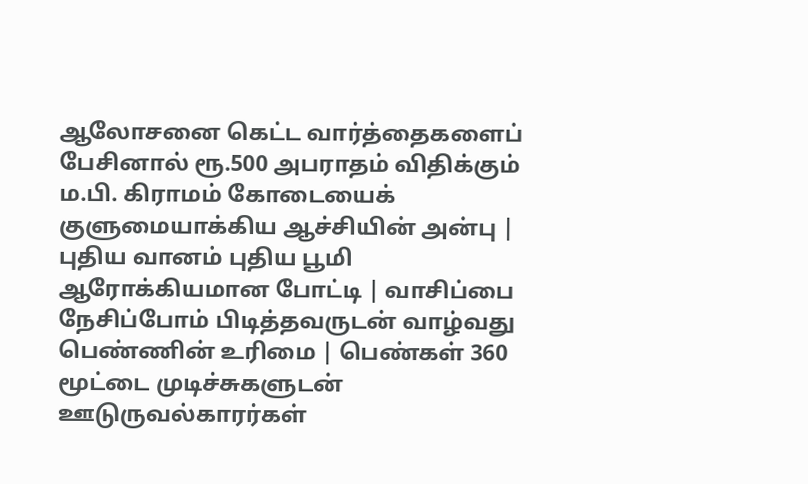ஆலோசனை கெட்ட வார்த்தைகளைப் பேசினால் ரூ.500 அபராதம் விதிக்கும் ம.பி. கிராமம் கோடையைக் குளுமையாக்கிய ஆச்சியின் அன்பு | புதிய வானம் புதிய பூமி ஆரோக்கியமான போட்டி | வாசிப்பை நேசிப்போம் பிடித்தவருடன் வாழ்வது பெண்ணின் உரிமை | பெண்கள் 360 மூட்டை முடிச்சுகளுடன் ஊடுருவல்காரர்கள்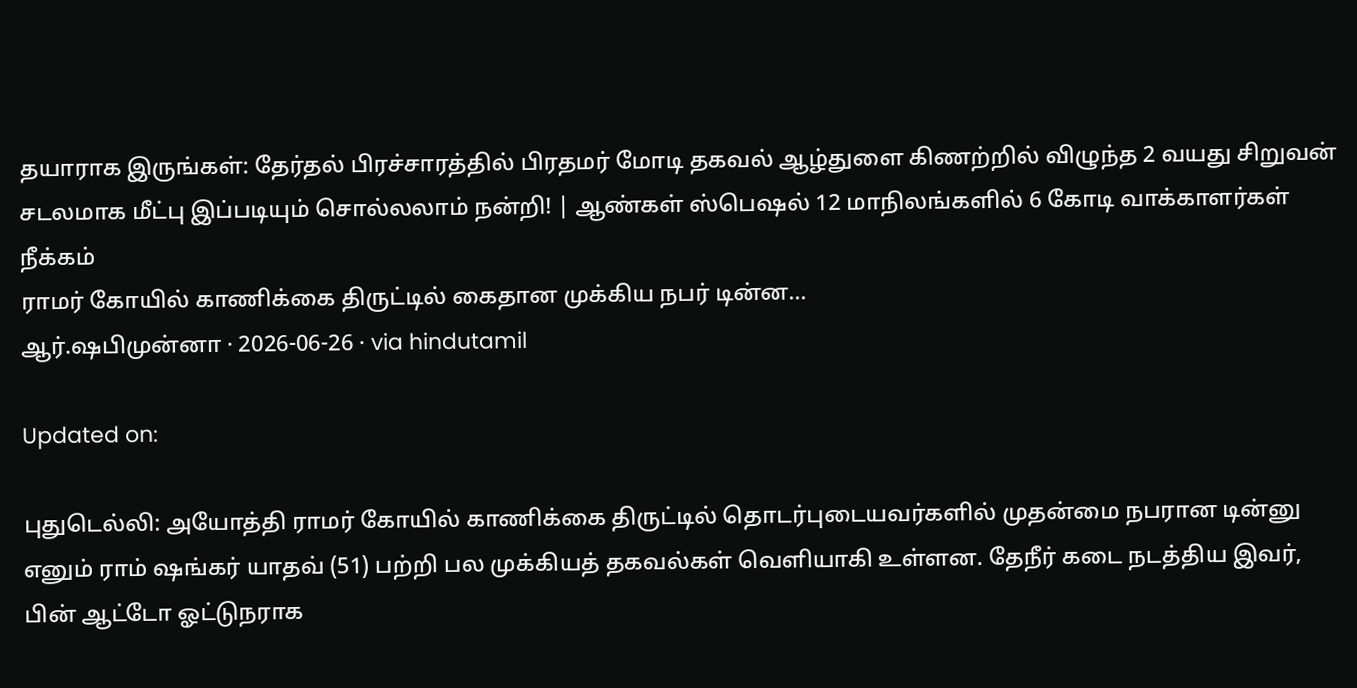தயாராக இருங்கள்: தேர்தல் பிரச்சாரத்தில் பிரதமர் மோடி தகவல் ஆழ்துளை கிணற்றில் விழுந்த 2 வயது சிறுவன் சடலமாக மீட்பு இப்படியும் சொல்லலாம் நன்றி! | ஆண்கள் ஸ்பெஷல் 12 மாநிலங்களில் 6 கோடி வாக்காளர்கள் நீக்கம்
ராமர் கோயில் காணிக்கை திருட்டில் கைதான முக்கிய நபர் டின்ன...
ஆர்.ஷபிமுன்னா · 2026-06-26 · via hindutamil

Updated on:

புதுடெல்லி: அயோத்தி ராமர் கோயில் காணிக்கை திருட்டில் தொடர்புடையவர்களில் முதன்மை நபரான டின்னு எனும் ராம் ஷங்கர் யாதவ் (51) பற்றி பல முக்கியத் தகவல்கள் வெளியாகி உள்ளன. தேநீர் கடை நடத்திய இவர், பின் ஆட்டோ ஓட்டுநராக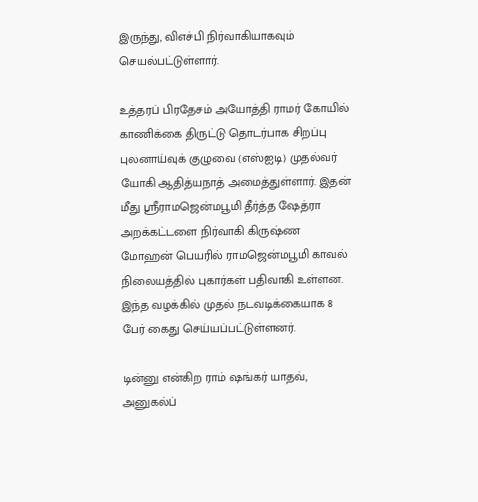இருந்து, விஎச்பி நிர்வாகியாகவும் செயல்பட்டுள்ளார்.

உத்தரப் பிரதேசம் அயோத்தி ராமர் கோயில் காணிக்கை திருட்டு தொடர்பாக சிறப்பு புலனாய்வுக் குழுவை (எஸ்ஐடி) முதல்வர் யோகி ஆதித்யநாத் அமைத்துள்ளார். இதன் மீது ஸ்ரீராமஜென்மபூமி தீர்த்த ஷேத்ரா அறக்கட்டளை நிர்வாகி கிருஷ்ண மோஹன் பெயரில் ராமஜென்மபூமி காவல் நிலையத்தில் புகார்கள் பதிவாகி உள்ளன. இந்த வழக்கில் முதல் நடவடிக்கையாக 8 பேர் கைது செய்யப்பட்டுள்ளனர்.

டின்னு என்கிற ராம் ஷங்கர் யாதவ், அனுகல்ப்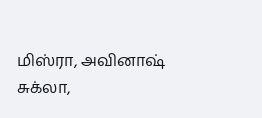மிஸ்ரா, அவினாஷ் சுக்லா,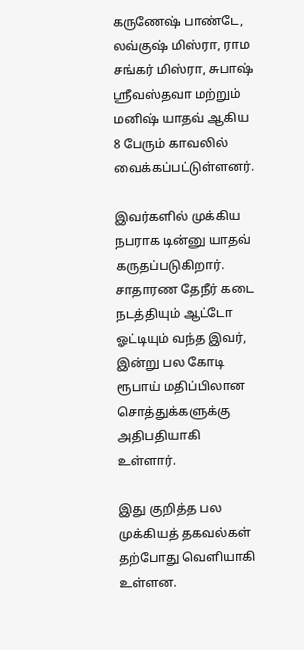கருணேஷ் பாண்டே, லவ்குஷ் மிஸ்ரா, ராம சங்கர் மிஸ்ரா, சுபாஷ் ஸ்ரீவஸ்தவா மற்றும் மனிஷ் யாதவ் ஆகிய 8 பேரும் காவலில் வைக்கப்பட்டுள்ளனர்.

இவர்களில் முக்கிய நபராக டின்னு யாதவ் கருதப்படுகிறார். சாதாரண தேநீர் கடை நடத்தியும் ஆட்டோ ஓட்டியும் வந்த இவர், இன்று பல கோடி ரூபாய் மதிப்பிலான சொத்துக்களுக்கு அதிபதியாகி உள்ளார்.

இது குறித்த பல முக்கியத் தகவல்கள் தற்போது வெளியாகி உள்ளன.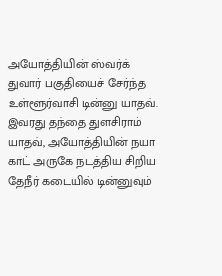அயோத்தியின் ஸ்வர்க் துவார் பகுதியைச் சேர்ந்த உள்ளூர்வாசி டின்னு யாதவ். இவரது தந்தை துளசிராம் யாதவ், அயோத்தியின் நயா காட் அருகே நடத்திய சிறிய தேநீர் கடையில் டின்னுவும்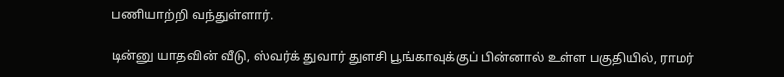பணியாற்றி வந்துள்ளார்.

டின்னு யாதவின் வீடு, ஸ்வர்க் துவார் துளசி பூங்காவுக்குப் பின்னால் உள்ள பகுதியில், ராமர்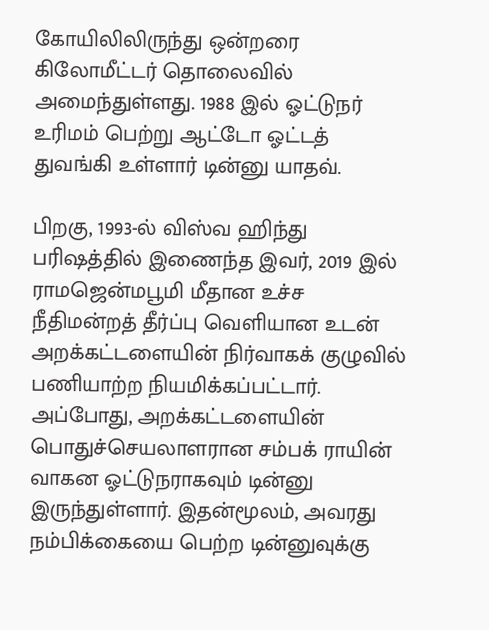கோயிலிலிருந்து ஒன்றரை கிலோமீட்டர் தொலைவில் அமைந்துள்ளது. 1988 இல் ஓட்டுநர் உரிமம் பெற்று ஆட்டோ ஓட்டத் துவங்கி உள்ளார் டின்னு யாதவ்.

பிறகு, 1993-ல் விஸ்வ ஹிந்து பரிஷத்தில் இணைந்த இவர், 2019 இல் ராமஜென்மபூமி மீதான உச்ச நீதிமன்றத் தீர்ப்பு வெளியான உடன் அறக்கட்டளையின் நிர்வாகக் குழுவில் பணியாற்ற நியமிக்கப்பட்டார். அப்போது, அறக்கட்டளையின் பொதுச்செயலாளரான சம்பக் ராயின் வாகன ஓட்டுநராகவும் டின்னு இருந்துள்ளார். இதன்மூலம், அவரது நம்பிக்கையை பெற்ற டின்னுவுக்கு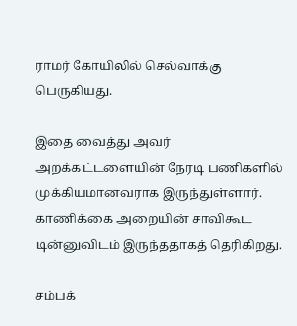ராமர் கோயிலில் செல்வாக்கு பெருகியது.

இதை வைத்து அவர் அறக்கட்டளையின் நேரடி பணிகளில் முக்கியமானவராக இருந்துள்ளார். காணிக்கை அறையின் சாவிகூட டின்னுவிடம் இருந்ததாகத் தெரிகிறது.

சம்பக்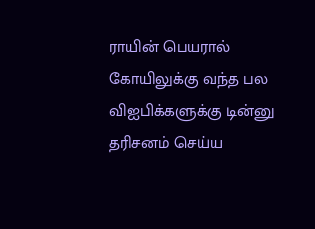ராயின் பெயரால் கோயிலுக்கு வந்த பல விஐபிக்களுக்கு டின்னு தரிசனம் செய்ய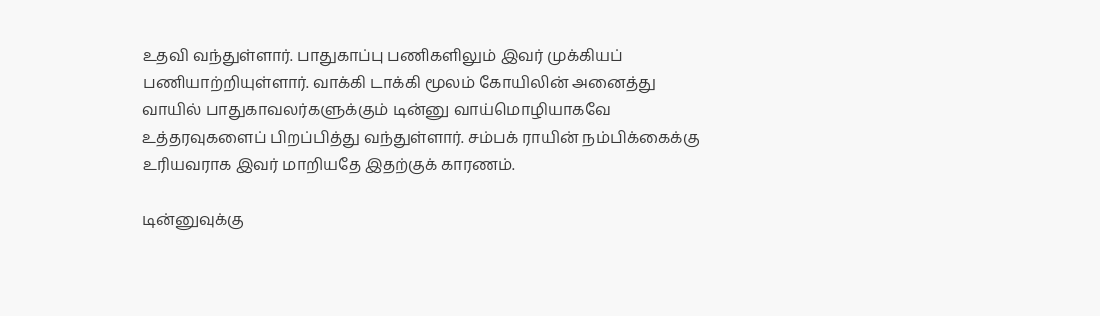உதவி வந்துள்ளார். பாதுகாப்பு பணிகளிலும் இவர் முக்கியப் பணியாற்றியுள்ளார். வாக்கி டாக்கி மூலம் கோயிலின் அனைத்து வாயில் பாதுகாவலர்களுக்கும் டின்னு வாய்மொழியாகவே உத்தரவுகளைப் பிறப்பித்து வந்துள்ளார். சம்பக் ராயின் நம்பிக்கைக்கு உரியவராக இவர் மாறியதே இதற்குக் காரணம்.

டின்னுவுக்கு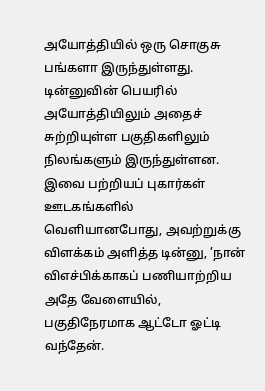அயோத்தியில் ஒரு சொகுசு பங்களா இருந்துள்ளது. டின்னுவின் பெயரில் அயோத்தியிலும் அதைச் சுற்றியுள்ள பகுதிகளிலும் நிலங்களும் இருந்துள்ளன. இவை பற்றியப் புகார்கள் ஊடகங்களில் வெளியானபோது, அவற்றுக்கு விளக்கம் அளித்த டின்னு, ’நான் விஎச்பிக்காகப் பணியாற்றிய அதே வேளையில், பகுதிநேரமாக ஆட்டோ ஓட்டி வந்தேன்.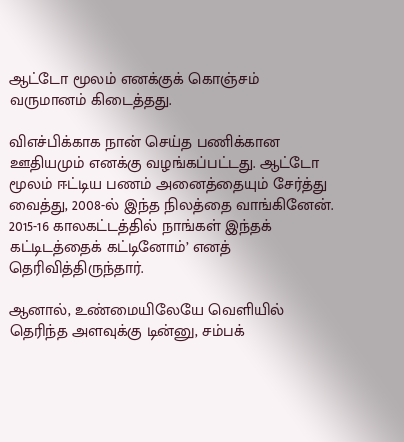ஆட்டோ மூலம் எனக்குக் கொஞ்சம் வருமானம் கிடைத்தது.

விஎச்பிக்காக நான் செய்த பணிக்கான ஊதியமும் எனக்கு வழங்கப்பட்டது. ஆட்டோ மூலம் ஈட்டிய பணம் அனைத்தையும் சேர்த்து வைத்து, 2008-ல் இந்த நிலத்தை வாங்கினேன். 2015-16 காலகட்டத்தில் நாங்கள் இந்தக் கட்டிடத்தைக் கட்டினோம்’ எனத் தெரிவித்திருந்தார்.

ஆனால், உண்மையிலேயே வெளியில் தெரிந்த அளவுக்கு டின்னு, சம்பக்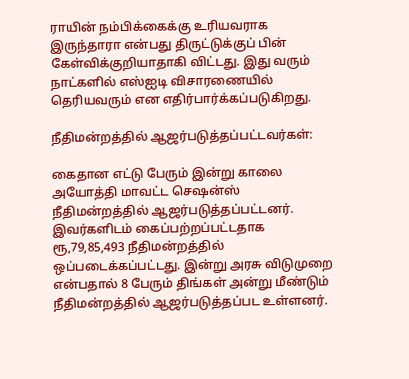ராயின் நம்பிக்கைக்கு உரியவராக இருந்தாரா என்பது திருட்டுக்குப் பின் கேள்விக்குறியாதாகி விட்டது. இது வரும் நாட்களில் எஸ்ஐடி விசாரணையில் தெரியவரும் என எதிர்பார்க்கப்படுகிறது.

நீதிமன்றத்தில் ஆஜர்படுத்தப்பட்டவர்கள்:

கைதான எட்டு பேரும் இன்று காலை அயோத்தி மாவட்ட செஷன்ஸ் நீதிமன்றத்தில் ஆஜர்படுத்தப்பட்டனர். இவர்களிடம் கைப்பற்றப்பட்டதாக ரூ,79,85,493 நீதிமன்றத்தில் ஒப்படைக்கப்பட்டது. இன்று அரசு விடுமுறை என்பதால் 8 பேரும் திங்கள் அன்று மீண்டும் நீதிமன்றத்தில் ஆஜர்படுத்தப்பட உள்ளனர்.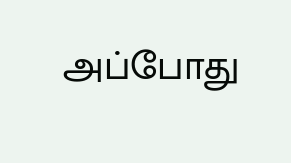அப்போது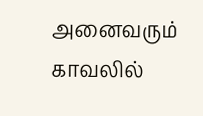அனைவரும் காவலில்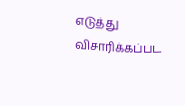எடுத்து விசாரிக்கப்பட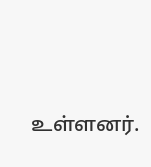உள்ளனர்.